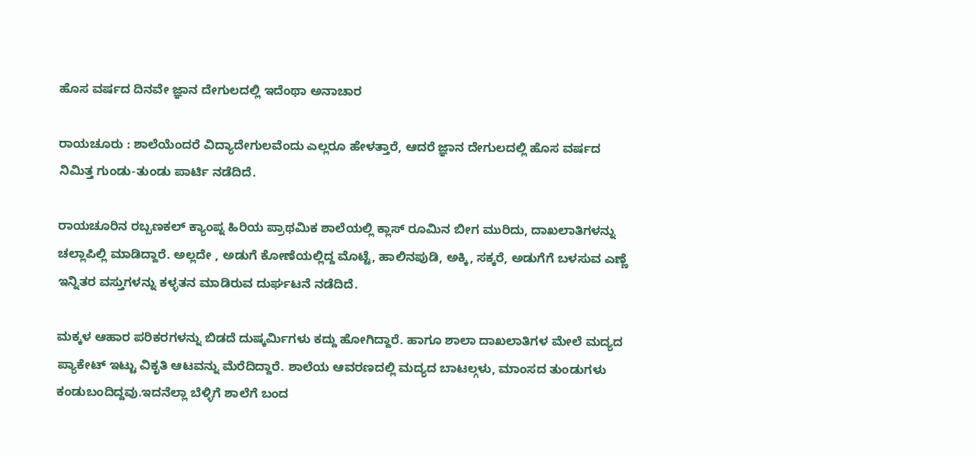ಹೊಸ ವರ್ಷದ ದಿನವೇ ಜ್ಞಾನ ದೇಗುಲದಲ್ಲಿ ಇದೆಂಥಾ ಅನಾಚಾರ

ರಾಯಚೂರು : ಶಾಲೆಯೆಂದರೆ ವಿದ್ಯಾದೇಗುಲವೆಂದು ಎಲ್ಲರೂ ಹೇಳತ್ತಾರೆ, ಆದರೆ ಜ್ಞಾನ ದೇಗುಲದಲ್ಲಿ ಹೊಸ ವರ್ಷದ ನಿಮಿತ್ತ ಗುಂಡು-ತುಂಡು ಪಾರ್ಟಿ ನಡೆದಿದೆ.

ರಾಯಚೂರಿನ ರಬ್ಬಣಕಲ್ ಕ್ಯಾಂಪ್ನ ಹಿರಿಯ ಪ್ರಾಥಮಿಕ ಶಾಲೆಯಲ್ಲಿ ಕ್ಲಾಸ್ ರೂಮಿನ ಬೀಗ ಮುರಿದು, ದಾಖಲಾತಿಗಳನ್ನು ಚಲ್ಲಾಪಿಲ್ಲಿ ಮಾಡಿದ್ದಾರೆ. ಅಲ್ಲದೇ , ಅಡುಗೆ ಕೋಣೆಯಲ್ಲಿದ್ದ ಮೊಟ್ಟೆ, ಹಾಲಿನಪುಡಿ, ಅಕ್ಕಿ, ಸಕ್ಕರೆ, ಅಡುಗೆಗೆ ಬಳಸುವ ಎಣ್ಣೆ ಇನ್ನಿತರ ವಸ್ತುಗಳನ್ನು ಕಳ್ಳತನ ಮಾಡಿರುವ ದುರ್ಘಟನೆ ನಡೆದಿದೆ.

ಮಕ್ಕಳ ಆಹಾರ ಪರಿಕರಗಳನ್ನು ಬಿಡದೆ ದುಷ್ಕರ್ಮಿಗಳು ಕದ್ದು ಹೋಗಿದ್ದಾರೆ. ಹಾಗೂ ಶಾಲಾ ದಾಖಲಾತಿಗಳ ಮೇಲೆ ಮದ್ಯದ ಪ್ಯಾಕೇಟ್ ಇಟ್ಟು ವಿಕೃತಿ ಆಟವನ್ನು ಮೆರೆದಿದ್ದಾರೆ. ಶಾಲೆಯ ಆವರಣದಲ್ಲಿ ಮದ್ಯದ ಬಾಟಲ್ಗಳು, ಮಾಂಸದ ತುಂಡುಗಳು ಕಂಡುಬಂದಿದ್ದವು.ಇದನೆಲ್ಲಾ ಬೆಳ್ಳಿಗೆ ಶಾಲೆಗೆ ಬಂದ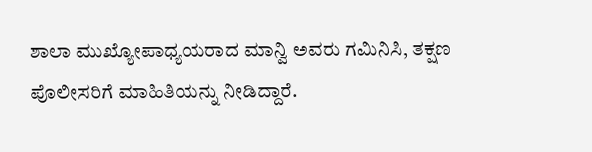ಶಾಲಾ ಮುಖ್ಯೋಪಾಧ್ಯಯರಾದ ಮಾನ್ವಿ ಅವರು ಗಮಿನಿಸಿ, ತಕ್ಷಣ ಪೊಲೀಸರಿಗೆ ಮಾಹಿತಿಯನ್ನು ನೀಡಿದ್ದಾರೆ.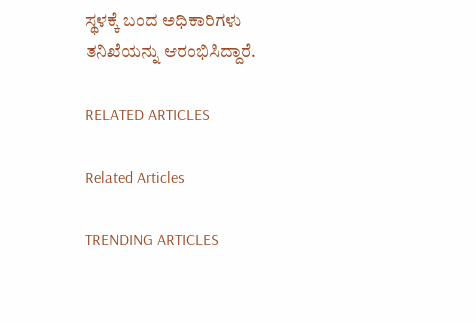ಸ್ಥಳಕ್ಕೆ ಬಂದ ಅಧಿಕಾರಿಗಳು ತನಿಖೆಯನ್ನು ಆರಂಭಿಸಿದ್ದಾರೆ.

RELATED ARTICLES

Related Articles

TRENDING ARTICLES